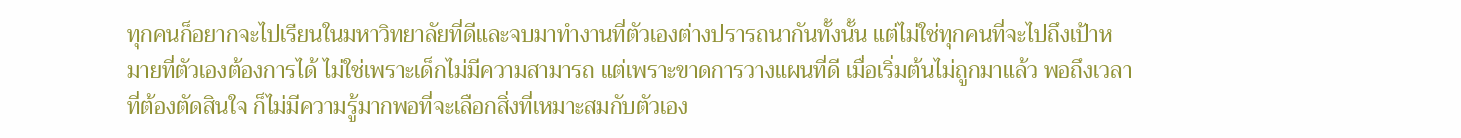ทุกคนก็อยากจะไปเรียนในมหาวิทยาลัยที่ดีและจบมาทำงานที่ตัวเองต่างปรารถนากันทั้งนั้น แต่ไม่ใช่ทุกคนที่จะไปถึงเป้าหมายที่ตัวเองต้องการได้ ไม่ใช่เพราะเด็กไม่มีความสามารถ แต่เพราะขาดการวางแผนที่ดี เมื่อเริ่มต้นไม่ถูกมาแล้ว พอถึงเวลาที่ต้องตัดสินใจ ก็ไม่มีความรู้มากพอที่จะเลือกสิ่งที่เหมาะสมกับตัวเอง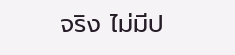จริง ไม่มีป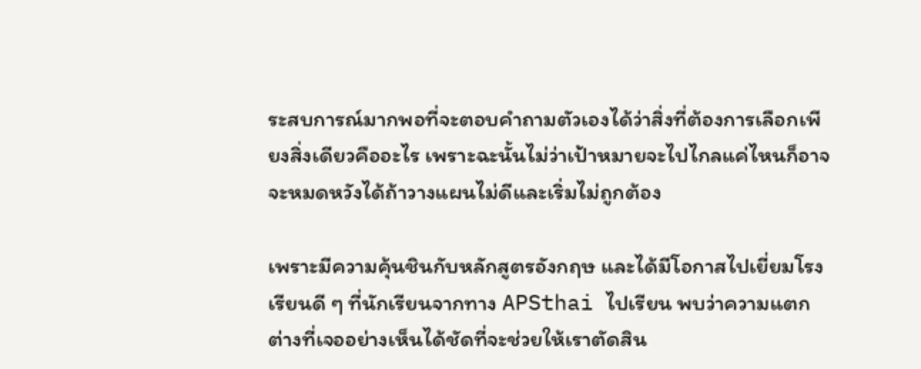ระสบการณ์มากพอที่จะตอบคำถามตัวเองได้ว่าสิ่งที่ต้องการเลือกเพียงสิ่งเดียวคืออะไร เพราะฉะนั้นไม่ว่าเป้าหมายจะไปไกลแค่ไหนก็อาจจะหมดหวังได้ถ้าวางแผนไม่ดีและเริ่มไม่ถูกต้อง

เพราะมีความคุ้นชินกับหลักสูตรอังกฤษ และได้มีโอกาสไปเยี่ยมโรงเรียนดี ๆ ที่นักเรียนจากทาง APSthai ไปเรียน พบว่าความแตกต่างที่เจออย่างเห็นได้ชัดที่จะช่วยให้เราตัดสิน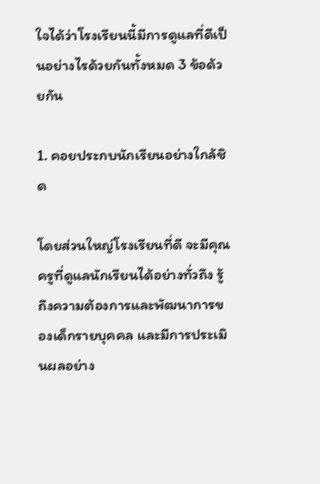ใจได้ว่าโรงเรียนนี้มีการดูแลที่ดีเป็นอย่างไรด้วยกันทั้งหมด 3 ข้อด้วยกัน

1. คอยประกบนักเรียนอย่างใกล้ชิด

โดยส่วนใหญ่โรงเรียนที่ดี จะมีคุณครูที่ดูแลนักเรียนได้อย่างทั่วถึง รู้ถึงความต้องการและพัฒนาการของเด็กรายบุคคล และมีการประเมินผลอย่าง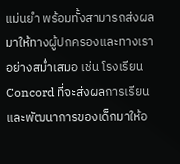แม่นยำ พร้อมทั้งสามารถส่งผลมาให้ทางผู้ปกครองและทางเราอย่างสม่ำเสมอ เช่น โรงเรียน Concord ที่จะส่งผลการเรียนและพัฒนาการของเด็กมาให้อ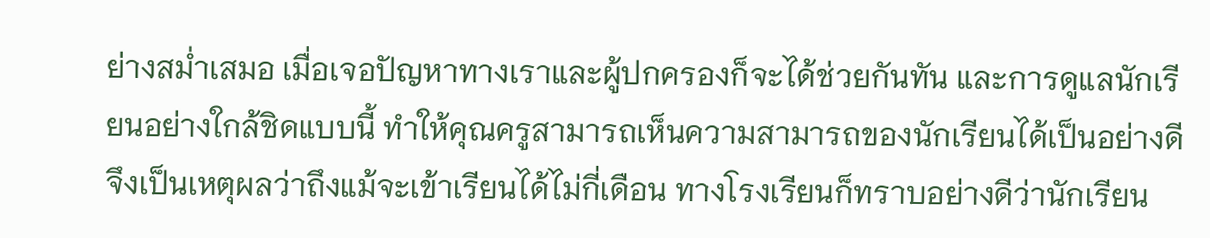ย่างสม่ำเสมอ เมื่อเจอปัญหาทางเราและผู้ปกครองก็จะได้ช่วยกันทัน และการดูแลนักเรียนอย่างใกล้ชิดแบบนี้ ทำให้คุณครูสามารถเห็นความสามารถของนักเรียนได้เป็นอย่างดี จึงเป็นเหตุผลว่าถึงแม้จะเข้าเรียนได้ไม่กี่เดือน ทางโรงเรียนก็ทราบอย่างดีว่านักเรียน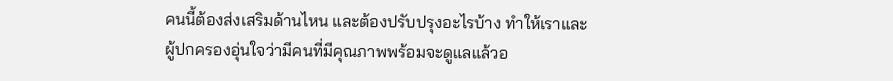คนนี้ต้องส่งเสริมด้านไหน และต้องปรับปรุงอะไรบ้าง ทำให้เราและผู้ปกครองอุ่นใจว่ามีคนที่มีคุณภาพพร้อมจะดูแลแล้วอ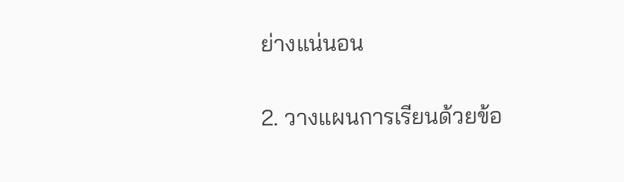ย่างแน่นอน

2. วางแผนการเรียนด้วยข้อ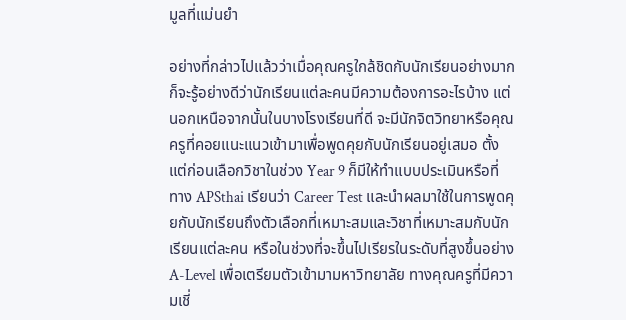มูลที่แม่นยำ

อย่างที่กล่าวไปแล้วว่าเมื่อคุณครูใกล้ชิดกับนักเรียนอย่างมาก ก็จะรู้อย่างดีว่านักเรียนแต่ละคนมีความต้องการอะไรบ้าง แต่นอกเหนือจากนั้นในบางโรงเรียนที่ดี จะมีนักจิตวิทยาหรือคุณครูที่คอยแนะแนวเข้ามาเพื่อพูดคุยกับนักเรียนอยู่เสมอ ตั้งแต่ก่อนเลือกวิชาในช่วง Year 9 ก็มีให้ทำแบบประเมินหรือที่ทาง APSthai เรียนว่า Career Test และนำผลมาใช้ในการพูดคุยกับนักเรียนถึงตัวเลือกที่เหมาะสมและวิชาที่เหมาะสมกับนักเรียนแต่ละคน หรือในช่วงที่จะขึ้นไปเรียรในระดับที่สูงขึ้นอย่าง A-Level เพื่อเตรียมตัวเข้ามามหาวิทยาลัย ทางคุณครูที่มีความเชี่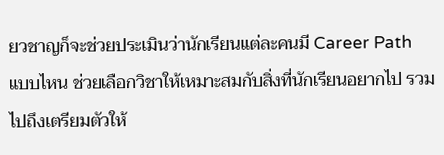ยวชาญก็จะช่วยประเมินว่านักเรียนแต่ละคนมี Career Path แบบไหน ช่วยเลือกวิชาให้เหมาะสมกับสิ่งที่นักเรียนอยากไป รวมไปถึงเตรียมตัวให้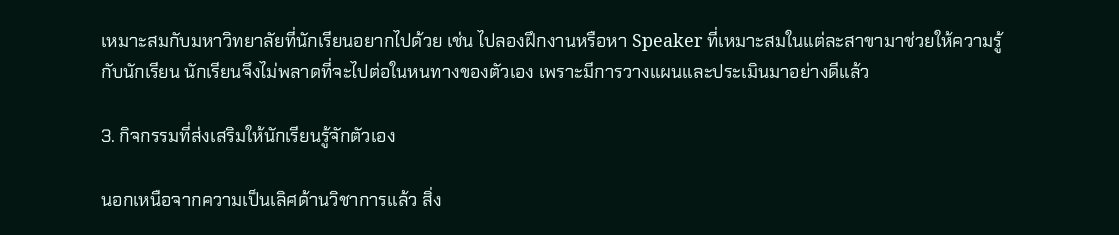เหมาะสมกับมหาวิทยาลัยที่นักเรียนอยากไปด้วย เช่น ไปลองฝึกงานหรือหา Speaker ที่เหมาะสมในแต่ละสาขามาช่วยให้ความรู้กับนักเรียน นักเรียนจึงไม่พลาดที่จะไปต่อในหนทางของตัวเอง เพราะมีการวางแผนและประเมินมาอย่างดีแล้ว

3. กิจกรรมที่ส่งเสริมให้นักเรียนรู้จักตัวเอง

นอกเหนือจากความเป็นเลิศด้านวิชาการแล้ว สิ่ง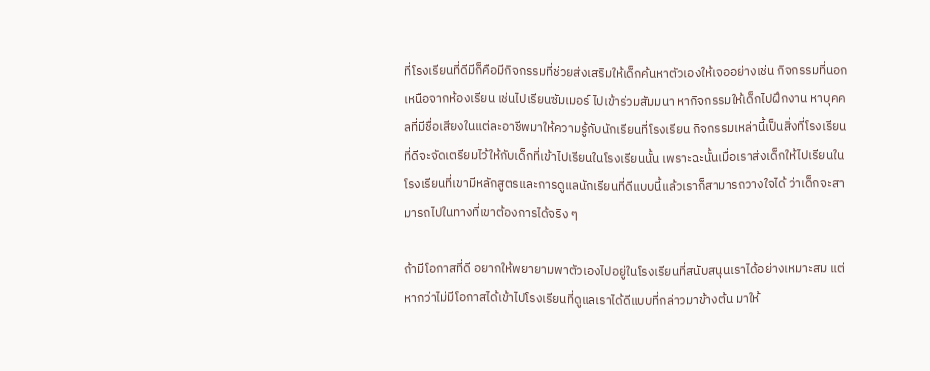ที่โรงเรียนที่ดีมีก็คือมีกิจกรรมที่ช่วยส่งเสริมให้เด็กค้นหาตัวเองให้เจออย่างเช่น กิจกรรมที่นอกเหนือจากห้องเรียน เช่นไปเรียนซัมเมอร์ ไปเข้าร่วมสัมมนา หากิจกรรมให้เด็กไปฝึกงาน หาบุคคลที่มีชื่อเสียงในแต่ละอาชีพมาให้ความรู้กับนักเรียนที่โรงเรียน กิจกรรมเหล่านี้เป็นสิ่งที่โรงเรียนที่ดีจะจัดเตรียมไว้ให้กับเด็กที่เข้าไปเรียนในโรงเรียนนั้น เพราะฉะนั้นเมื่อเราส่งเด็กให้ไปเรียนในโรงเรียนที่เขามีหลักสูตรและการดูแลนักเรียนที่ดีแบบนี้แล้วเราก็สามารถวางใจได้ ว่าเด็กจะสามารถไปในทางที่เขาต้องการได้จริง ๆ

ถ้ามีโอกาสที่ดี อยากให้พยายามพาตัวเองไปอยู่ในโรงเรียนที่สนับสนุนเราได้อย่างเหมาะสม แต่หากว่าไม่มีโอกาสได้เข้าไปโรงเรียนที่ดูแลเราได้ดีแบบที่กล่าวมาข้างต้น มาให้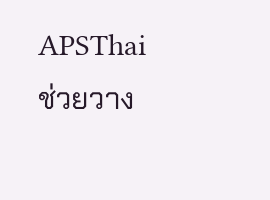APSThai ช่วยวาง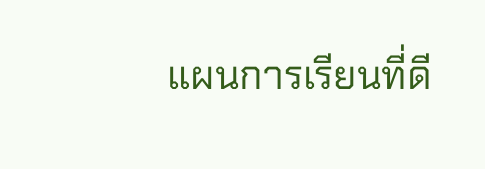แผนการเรียนที่ดี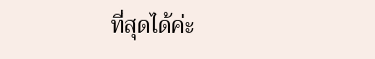ที่สุดได้ค่ะ